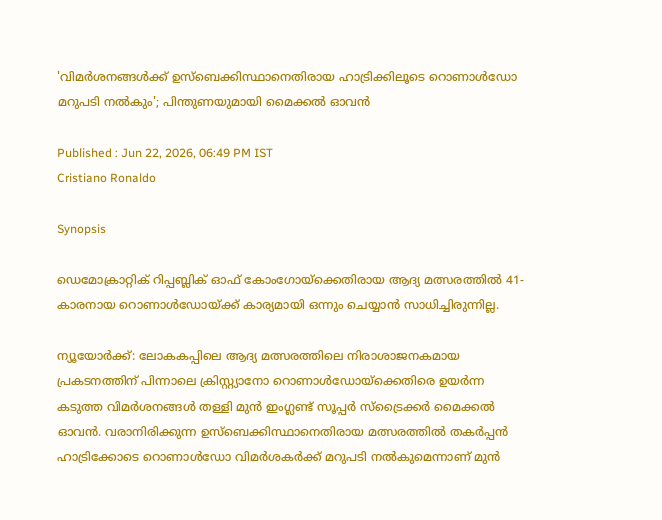'വിമർശനങ്ങൾക്ക് ഉസ്ബെക്കിസ്ഥാനെതിരായ ഹാട്രിക്കിലൂടെ റൊണാൾഡോ മറുപടി നൽകും'; പിന്തുണയുമായി മൈക്കൽ ഓവൻ

Published : Jun 22, 2026, 06:49 PM IST
Cristiano Ronaldo

Synopsis

ഡെമോക്രാറ്റിക് റിപ്പബ്ലിക് ഓഫ് കോംഗോയ്‌ക്കെതിരായ ആദ്യ മത്സരത്തിൽ 41-കാരനായ റൊണാൾഡോയ്ക്ക് കാര്യമായി ഒന്നും ചെയ്യാൻ സാധിച്ചിരുന്നില്ല.

ന്യൂയോര്‍ക്ക്: ലോകകപ്പിലെ ആദ്യ മത്സരത്തിലെ നിരാശാജനകമായ പ്രകടനത്തിന് പിന്നാലെ ക്രിസ്റ്റ്യാനോ റൊണാൾഡോയ്‌ക്കെതിരെ ഉയർന്ന കടുത്ത വിമർശനങ്ങൾ തള്ളി മുൻ ഇംഗ്ലണ്ട് സൂപ്പർ സ്ട്രൈക്കർ മൈക്കൽ ഓവൻ. വരാനിരിക്കുന്ന ഉസ്ബെക്കിസ്ഥാനെതിരായ മത്സരത്തിൽ തകർപ്പൻ ഹാട്രിക്കോടെ റൊണാൾഡോ വിമർശകർക്ക് മറുപടി നൽകുമെന്നാണ് മുൻ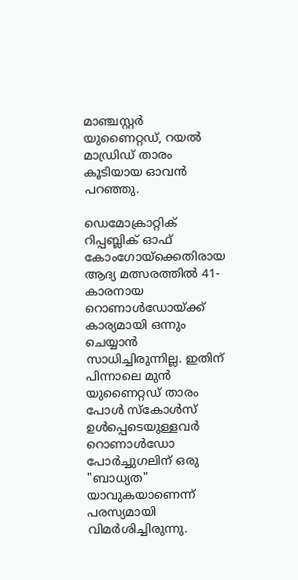മാഞ്ചസ്റ്റർ യുണൈറ്റഡ്, റയൽ മാഡ്രിഡ് താരം കൂടിയായ ഓവൻ പറഞ്ഞു.

ഡെമോക്രാറ്റിക് റിപ്പബ്ലിക് ഓഫ് കോംഗോയ്‌ക്കെതിരായ ആദ്യ മത്സരത്തിൽ 41-കാരനായ റൊണാൾഡോയ്ക്ക് കാര്യമായി ഒന്നും ചെയ്യാൻ സാധിച്ചിരുന്നില്ല. ഇതിന് പിന്നാലെ മുൻ യുണൈറ്റഡ് താരം പോൾ സ്കോൾസ് ഉൾപ്പെടെയുള്ളവർ റൊണാൾഡോ പോർച്ചുഗലിന് ഒരു "ബാധ്യത" യാവുകയാണെന്ന് പരസ്യമായി വിമർശിച്ചിരുന്നു.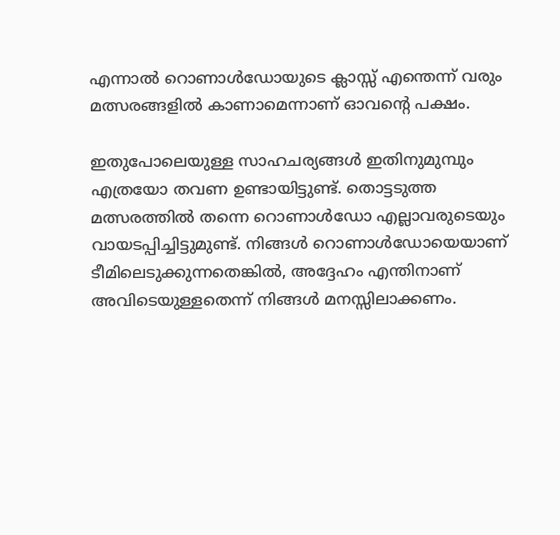എന്നാൽ റൊണാൾഡോയുടെ ക്ലാസ്സ് എന്തെന്ന് വരും മത്സരങ്ങളിൽ കാണാമെന്നാണ് ഓവന്റെ പക്ഷം.

ഇതുപോലെയുള്ള സാഹചര്യങ്ങൾ ഇതിനുമുമ്പും എത്രയോ തവണ ഉണ്ടായിട്ടുണ്ട്. തൊട്ടടുത്ത മത്സരത്തിൽ തന്നെ റൊണാൾഡോ എല്ലാവരുടെയും വായടപ്പിച്ചിട്ടുമുണ്ട്. നിങ്ങൾ റൊണാൾഡോയെയാണ് ടീമിലെടുക്കുന്നതെങ്കിൽ, അദ്ദേഹം എന്തിനാണ് അവിടെയുള്ളതെന്ന് നിങ്ങൾ മനസ്സിലാക്കണം.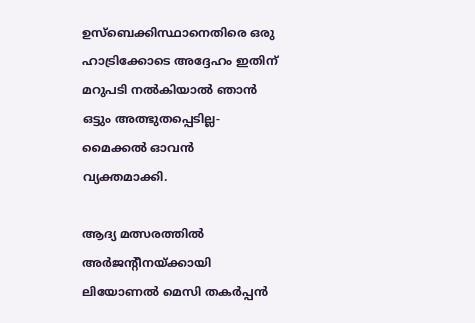ഉസ്ബെക്കിസ്ഥാനെതിരെ ഒരു ഹാട്രിക്കോടെ അദ്ദേഹം ഇതിന് മറുപടി നൽകിയാൽ ഞാൻ ഒട്ടും അത്ഭുതപ്പെടില്ല-മൈക്കല്‍ ഓവന്‍ വ്യക്തമാക്കി.

ആദ്യ മത്സരത്തിൽ അർജന്‍റീനയ്ക്കായി ലിയോണൽ മെസി തകർപ്പൻ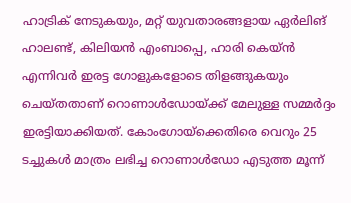ഹാട്രിക് നേടുകയും, മറ്റ് യുവതാരങ്ങളായ ഏർലിങ് ഹാലണ്ട്, കിലിയൻ എംബാപ്പെ, ഹാരി കെയ്ൻ എന്നിവർ ഇരട്ട ഗോളുകളോടെ തിളങ്ങുകയും ചെയ്തതാണ് റൊണാൾഡോയ്ക്ക് മേലുള്ള സമ്മർദ്ദം ഇരട്ടിയാക്കിയത്. കോംഗോയ്‌ക്കെതിരെ വെറും 25 ടച്ചുകൾ മാത്രം ലഭിച്ച റൊണാൾഡോ എടുത്ത മൂന്ന്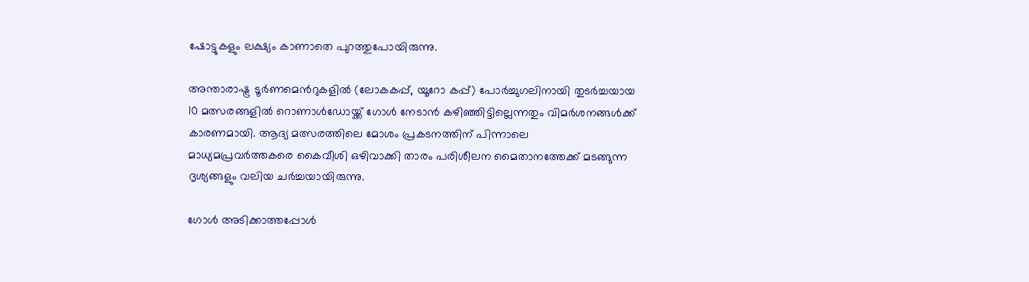ഷോട്ടുകളും ലക്ഷ്യം കാണാതെ പുറത്തുപോയിരുന്നു.

അന്താരാഷ്ട്ര ടൂർണമെന്‍റുകളിൽ (ലോകകപ്പ്, യൂറോ കപ്പ്) പോർച്ചുഗലിനായി തുടർച്ചയായ 10 മത്സരങ്ങളിൽ റൊണാൾഡോയ്ക്ക് ഗോൾ നേടാൻ കഴിഞ്ഞിട്ടില്ലെന്നതും വിമർശനങ്ങൾക്ക് കാരണമായി. ആദ്യ മത്സരത്തിലെ മോശം പ്രകടനത്തിന് പിന്നാലെ മാധ്യമപ്രവർത്തകരെ കൈവീശി ഒഴിവാക്കി താരം പരിശീലന മൈതാനത്തേക്ക് മടങ്ങുന്ന ദൃശ്യങ്ങളും വലിയ ചർച്ചയായിരുന്നു.

ഗോൾ അടിക്കാത്തപ്പോൾ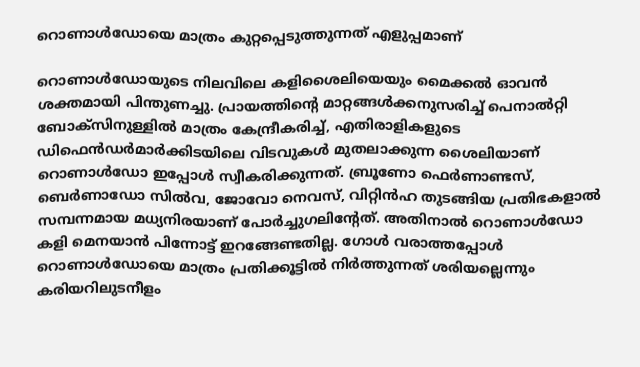റൊണാൾഡോയെ മാത്രം കുറ്റപ്പെടുത്തുന്നത് എളുപ്പമാണ്

റൊണാൾഡോയുടെ നിലവിലെ കളിശൈലിയെയും മൈക്കൽ ഓവൻ ശക്തമായി പിന്തുണച്ചു. പ്രായത്തിന്‍റെ മാറ്റങ്ങൾക്കനുസരിച്ച് പെനാൽറ്റി ബോക്സിനുള്ളിൽ മാത്രം കേന്ദ്രീകരിച്ച്, എതിരാളികളുടെ ഡിഫെൻഡർമാർക്കിടയിലെ വിടവുകൾ മുതലാക്കുന്ന ശൈലിയാണ് റൊണാൾഡോ ഇപ്പോൾ സ്വീകരിക്കുന്നത്. ബ്രൂണോ ഫെർണാണ്ടസ്, ബെർണാഡോ സിൽവ, ജോവോ നെവസ്, വിറ്റിൻഹ തുടങ്ങിയ പ്രതിഭകളാൽ സമ്പന്നമായ മധ്യനിരയാണ് പോർച്ചുഗലിന്റേത്. അതിനാൽ റൊണാൾഡോ കളി മെനയാൻ പിന്നോട്ട് ഇറങ്ങേണ്ടതില്ല. ഗോൾ വരാത്തപ്പോൾ റൊണാൾഡോയെ മാത്രം പ്രതിക്കൂട്ടിൽ നിർത്തുന്നത് ശരിയല്ലെന്നും കരിയറിലുടനീളം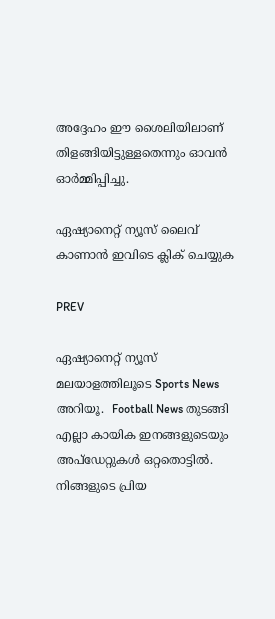അദ്ദേഹം ഈ ശൈലിയിലാണ് തിളങ്ങിയിട്ടുള്ളതെന്നും ഓവൻ ഓർമ്മിപ്പിച്ചു.

ഏഷ്യാനെറ്റ് ന്യൂസ് ലൈവ് കാണാന്‍ ഇവിടെ ക്ലിക് ചെയ്യുക

PREV

ഏഷ്യാനെറ്റ് ന്യൂസ് മലയാളത്തിലൂടെ Sports News അറിയൂ.  Football News തുടങ്ങി എല്ലാ കായിക ഇനങ്ങളുടെയും അപ്‌ഡേറ്റുകൾ ഒറ്റതൊട്ടിൽ. നിങ്ങളുടെ പ്രിയ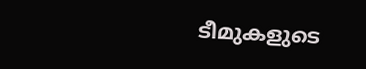ടീമുകളുടെ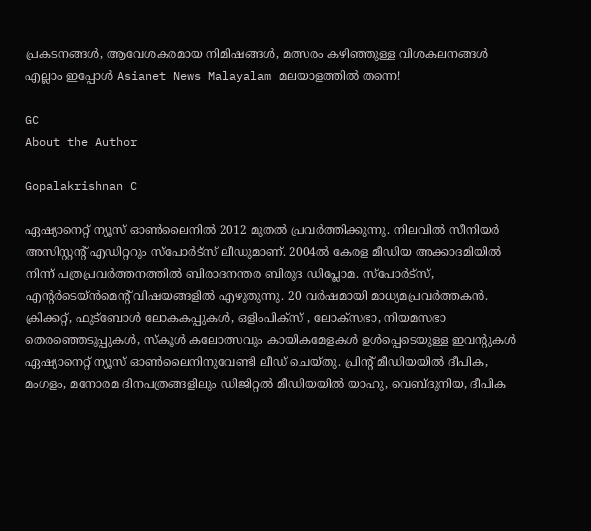പ്രകടനങ്ങൾ, ആവേശകരമായ നിമിഷങ്ങൾ, മത്സരം കഴിഞ്ഞുള്ള വിശകലനങ്ങൾ എല്ലാം ഇപ്പോൾ Asianet News Malayalam മലയാളത്തിൽ തന്നെ!

GC
About the Author

Gopalakrishnan C

ഏഷ്യാനെറ്റ് ന്യൂസ് ഓണ്‍ലൈനില്‍ 2012 മുതല്‍ പ്രവര്‍ത്തിക്കുന്നു. നിലവില്‍ സീനിയര്‍ അസിസ്റ്റന്‍റ് എഡിറ്ററും സ്പോർട്സ് ലീഡുമാണ്. 2004ൽ കേരള മീഡിയ അക്കാദമിയില്‍ നിന്ന് പത്രപ്രവര്‍ത്തനത്തില്‍ ബിരാദനന്തര ബിരുദ ഡിപ്ലോമ. സ്പോര്‍ട്സ്, എന്‍റര്‍ടെയ്ൻമെന്‍റ് വിഷയങ്ങളില്‍ എഴുതുന്നു. 20 വര്‍ഷമായി മാധ്യമപ്രവര്‍ത്തകൻ. ക്രിക്കറ്റ്, ഫുട്ബോള്‍ ലോകകപ്പുകൾ, ഒളിംപിക്സ് , ലോക്സഭാ, നിയമസഭാ തെരഞ്ഞെടുപ്പുകള്‍, സ്കൂള്‍ കലോത്സവും കായികമേളകള്‍ ഉള്‍പ്പെടെയുള്ള ഇവന്‍റുകള്‍ ഏഷ്യാനെറ്റ് ന്യൂസ് ഓണ്‍ലൈനിനുവേണ്ടി ലീഡ് ചെയ്തു. പ്രിന്‍റ് മീഡിയയില്‍ ദീപിക, മംഗളം, മനോരമ ദിനപത്രങ്ങളിലും ഡിജിറ്റൽ മീഡിയയില്‍ യാഹു, വെബ്ദുനിയ, ദീപിക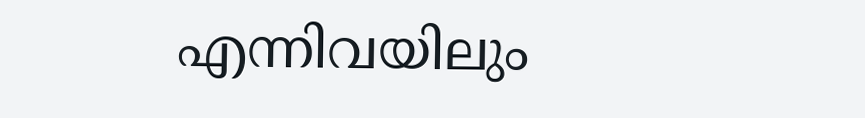എന്നിവയിലും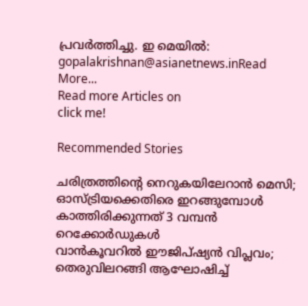പ്രവര്‍ത്തിച്ചു. ഇ മെയില്‍: gopalakrishnan@asianetnews.inRead More...
Read more Articles on
click me!

Recommended Stories

ചരിത്രത്തിന്‍റെ നെറുകയിലേറാൻ മെസി; ഓസ്ട്രിയക്കെതിരെ ഇറങ്ങുമ്പോള്‍ കാത്തിരിക്കുന്നത് 3 വമ്പൻ റെക്കോർഡുകൾ
വാന്‍കൂവറില്‍ ഈജിപ്ഷ്യന്‍ വിപ്ലവം; തെരുവിലറങ്ങി ആഘോഷിച്ച്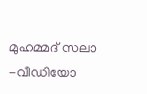മുഹമ്മദ് സലാ -വീഡിയോ